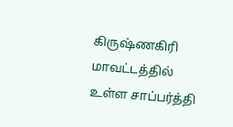கிருஷ்ணகிரி மாவட்டத்தில் உள்ள சாப்பர்த்தி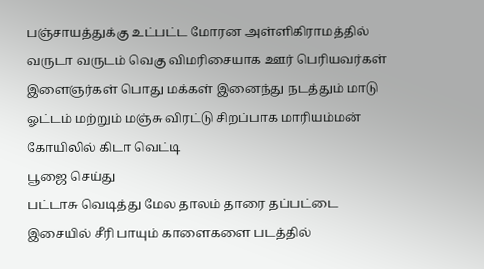பஞ்சாயத்துக்கு உட்பட்ட மோரன அள்ளிகிராமத்தில் வருடா வருடம் வெகு விமரிசையாக ஊர் பெரியவர்கள் இளைஞர்கள் பொது மக்கள் இனைந்து நடத்தும் மாடு ஓட்டம் மற்றும் மஞ்சு விரட்டு சிறப்பாக மாரியம்மன் கோயிலில் கிடா வெட்டி
பூஜை செய்து
பட்டாசு வெடித்து மேல தாலம் தாரை தப்பட்டை இசையில் சீரி பாயும் காளைகளை படத்தில்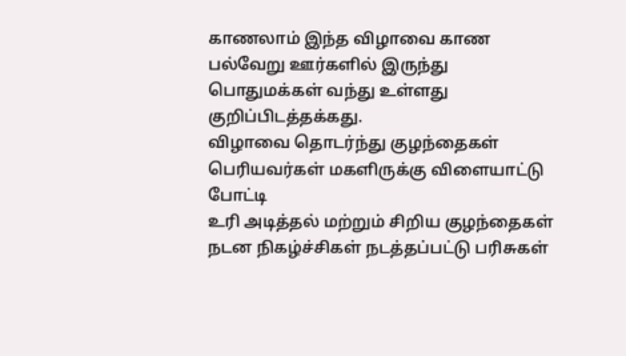காணலாம் இந்த விழாவை காண பல்வேறு ஊர்களில் இருந்து பொதுமக்கள் வந்து உள்ளது குறிப்பிடத்தக்கது.
விழாவை தொடர்ந்து குழந்தைகள் பெரியவர்கள் மகளிருக்கு விளையாட்டு போட்டி
உரி அடித்தல் மற்றும் சிறிய குழந்தைகள் நடன நிகழ்ச்சிகள் நடத்தப்பட்டு பரிசுகள்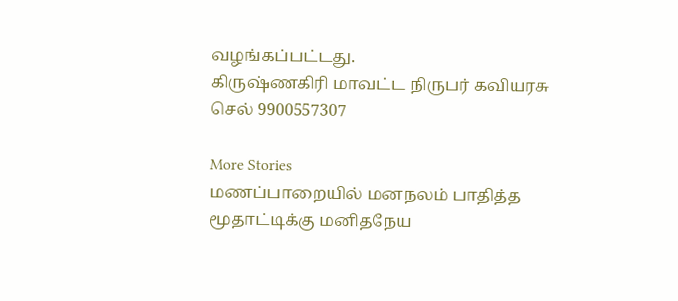வழங்கப்பட்டது.
கிருஷ்ணகிரி மாவட்ட நிருபர் கவியரசு
செல் 9900557307

More Stories
மணப்பாறையில் மனநலம் பாதித்த மூதாட்டிக்கு மனிதநேய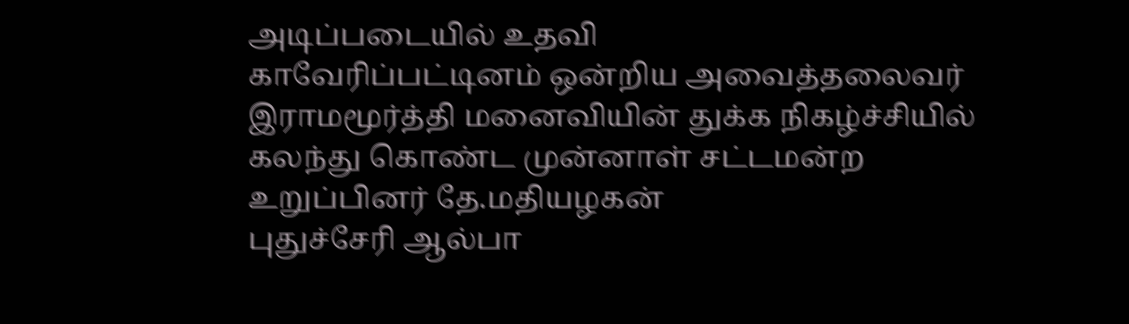அடிப்படையில் உதவி
காவேரிப்பட்டினம் ஒன்றிய அவைத்தலைவர் இராமமூர்த்தி மனைவியின் துக்க நிகழ்ச்சியில் கலந்து கொண்ட முன்னாள் சட்டமன்ற உறுப்பினர் தே.மதியழகன்
புதுச்சேரி ஆல்பா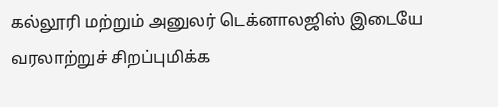கல்லூரி மற்றும் அனுலர் டெக்னாலஜிஸ் இடையே வரலாற்றுச் சிறப்புமிக்க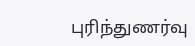புரிந்துணர்வு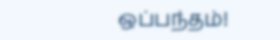ஒப்பந்தம்!